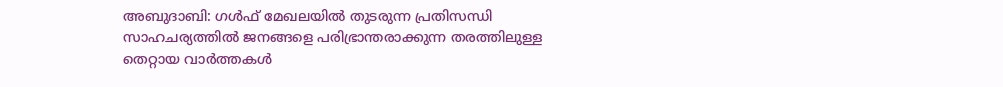അബുദാബി: ഗൾഫ് മേഖലയിൽ തുടരുന്ന പ്രതിസന്ധി സാഹചര്യത്തിൽ ജനങ്ങളെ പരിഭ്രാന്തരാക്കുന്ന തരത്തിലുള്ള തെറ്റായ വാർത്തകൾ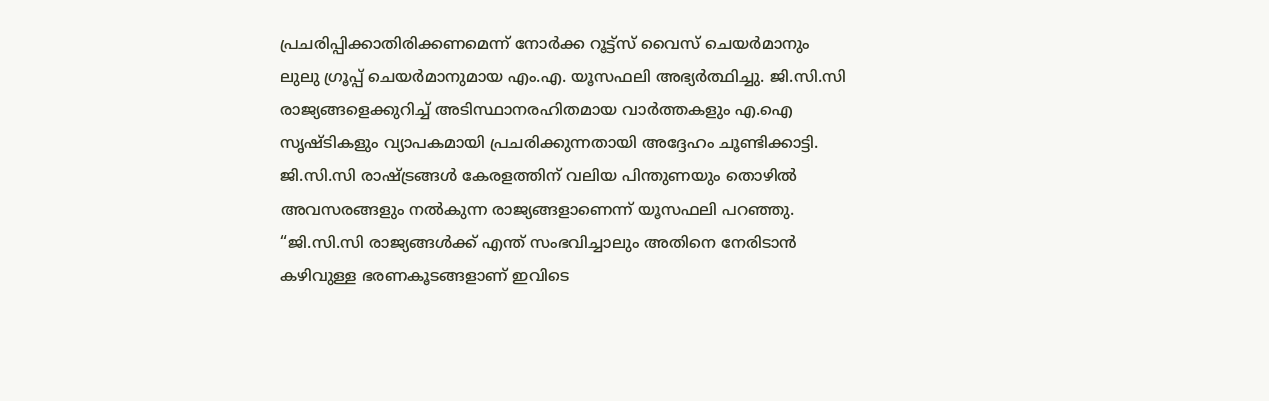പ്രചരിപ്പിക്കാതിരിക്കണമെന്ന് നോർക്ക റൂട്ട്സ് വൈസ് ചെയർമാനും ലുലു ഗ്രൂപ്പ് ചെയർമാനുമായ എം.എ. യൂസഫലി അഭ്യർത്ഥിച്ചു. ജി.സി.സി രാജ്യങ്ങളെക്കുറിച്ച് അടിസ്ഥാനരഹിതമായ വാർത്തകളും എ.ഐ സൃഷ്ടികളും വ്യാപകമായി പ്രചരിക്കുന്നതായി അദ്ദേഹം ചൂണ്ടിക്കാട്ടി.
ജി.സി.സി രാഷ്ട്രങ്ങൾ കേരളത്തിന് വലിയ പിന്തുണയും തൊഴിൽ അവസരങ്ങളും നൽകുന്ന രാജ്യങ്ങളാണെന്ന് യൂസഫലി പറഞ്ഞു. “ജി.സി.സി രാജ്യങ്ങൾക്ക് എന്ത് സംഭവിച്ചാലും അതിനെ നേരിടാൻ കഴിവുള്ള ഭരണകൂടങ്ങളാണ് ഇവിടെ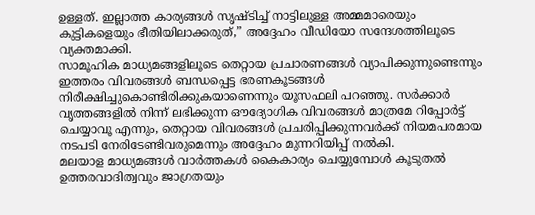ഉള്ളത്. ഇല്ലാത്ത കാര്യങ്ങൾ സൃഷ്ടിച്ച് നാട്ടിലുള്ള അമ്മമാരെയും കുട്ടികളെയും ഭീതിയിലാക്കരുത്,” അദ്ദേഹം വീഡിയോ സന്ദേശത്തിലൂടെ വ്യക്തമാക്കി.
സാമൂഹിക മാധ്യമങ്ങളിലൂടെ തെറ്റായ പ്രചാരണങ്ങൾ വ്യാപിക്കുന്നുണ്ടെന്നും ഇത്തരം വിവരങ്ങൾ ബന്ധപ്പെട്ട ഭരണകൂടങ്ങൾ നിരീക്ഷിച്ചുകൊണ്ടിരിക്കുകയാണെന്നും യൂസഫലി പറഞ്ഞു. സർക്കാർ വൃത്തങ്ങളിൽ നിന്ന് ലഭിക്കുന്ന ഔദ്യോഗിക വിവരങ്ങൾ മാത്രമേ റിപ്പോർട്ട് ചെയ്യാവൂ എന്നും, തെറ്റായ വിവരങ്ങൾ പ്രചരിപ്പിക്കുന്നവർക്ക് നിയമപരമായ നടപടി നേരിടേണ്ടിവരുമെന്നും അദ്ദേഹം മുന്നറിയിപ്പ് നൽകി.
മലയാള മാധ്യമങ്ങൾ വാർത്തകൾ കൈകാര്യം ചെയ്യുമ്പോൾ കൂടുതൽ ഉത്തരവാദിത്വവും ജാഗ്രതയും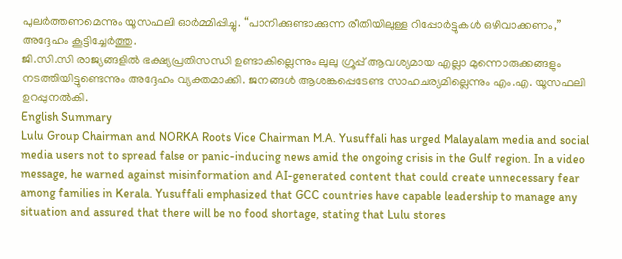പുലർത്തണമെന്നും യൂസഫലി ഓർമ്മിപ്പിച്ചു. “പാനിക്കുണ്ടാക്കുന്ന രീതിയിലുള്ള റിപ്പോർട്ടുകൾ ഒഴിവാക്കണം,” അദ്ദേഹം കൂട്ടിച്ചേർത്തു.
ജി.സി.സി രാജ്യങ്ങളിൽ ഭക്ഷ്യപ്രതിസന്ധി ഉണ്ടാകില്ലെന്നും ലുലു ഗ്രൂപ്പ് ആവശ്യമായ എല്ലാ മുന്നൊരുക്കങ്ങളും നടത്തിയിട്ടുണ്ടെന്നും അദ്ദേഹം വ്യക്തമാക്കി. ജനങ്ങൾ ആശങ്കപ്പെടേണ്ട സാഹചര്യമില്ലെന്നും എം.എ. യൂസഫലി ഉറപ്പുനൽകി.
English Summary
Lulu Group Chairman and NORKA Roots Vice Chairman M.A. Yusuffali has urged Malayalam media and social media users not to spread false or panic-inducing news amid the ongoing crisis in the Gulf region. In a video message, he warned against misinformation and AI-generated content that could create unnecessary fear among families in Kerala. Yusuffali emphasized that GCC countries have capable leadership to manage any situation and assured that there will be no food shortage, stating that Lulu stores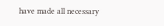have made all necessary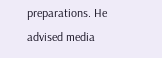preparations. He advised media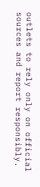outlets to rely only on official sources and report responsibly.